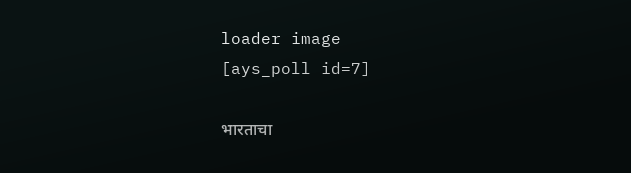loader image
[ays_poll id=7]

भारताचा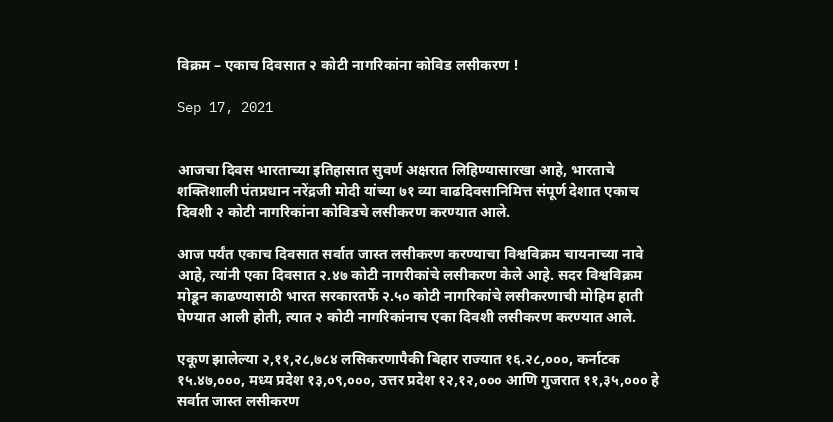विक्रम – एकाच दिवसात २ कोटी नागरिकांना कोविड लसीकरण !

Sep 17, 2021


आजचा दिवस भारताच्या इतिहासात सुवर्ण अक्षरात लिहिण्यासारखा आहे, भारताचे शक्तिशाली पंतप्रधान नरेंद्रजी मोदी यांच्या ७१ व्या वाढदिवसानिमित्त संपूर्ण देशात एकाच दिवशी २ कोटी नागरिकांना कोविडचे लसीकरण करण्यात आले.

आज पर्यंत एकाच दिवसात सर्वात जास्त लसीकरण करण्याचा विश्वविक्रम चायनाच्या नावे आहे, त्यांनी एका दिवसात २.४७ कोटी नागरीकांचे लसीकरण केले आहे. सदर विश्वविक्रम मोडून काढण्यासाठी भारत सरकारतर्फे २.५० कोटी नागरिकांचे लसीकरणाची मोहिम हाती घेण्यात आली होती, त्यात २ कोटी नागरिकांनाच एका दिवशी लसीकरण करण्यात आले.

एकूण झालेल्या २,११,२८,७८४ लसिकरणापैकी बिहार राज्यात १६.२८,०००, कर्नाटक १५.४७,०००, मध्य प्रदेश १३,०९,०००, उत्तर प्रदेश १२,१२,००० आणि गुजरात ११,३५,००० हे सर्वात जास्त लसीकरण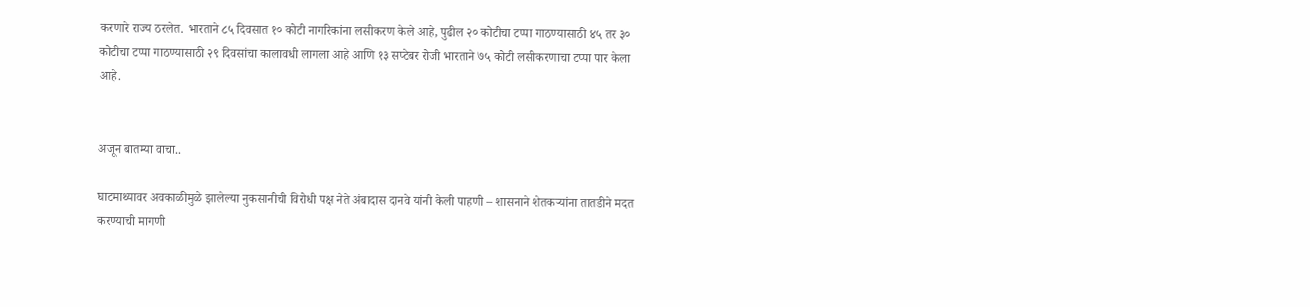करणारे राज्य ठरलेत. भारताने ८५ दिवसात १० कोटी नागरिकांना लसीकरण केले आहे, पुढील २० कोटीचा टप्पा गाठण्यासाठी ४५ तर ३० कोटीचा टप्पा गाठण्यासाठी २९ दिवसांचा कालावधी लागला आहे आणि १३ सप्टेबर रोजी भारताने ७५ कोटी लसीकरणाचा टप्पा पार केला आहे.


अजून बातम्या वाचा..

घाटमाथ्यावर अवकाळीमुळे झालेल्या नुकसानीची विरोधी पक्ष नेते अंबादास दानवे यांनी केली पाहणी – शासनाने शेतकऱ्यांना तातडीने मदत करण्याची मागणी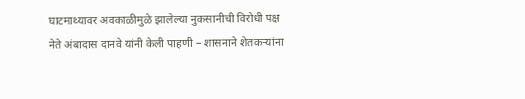घाटमाथ्यावर अवकाळीमुळे झालेल्या नुकसानीची विरोधी पक्ष नेते अंबादास दानवे यांनी केली पाहणी – शासनाने शेतकऱ्यांना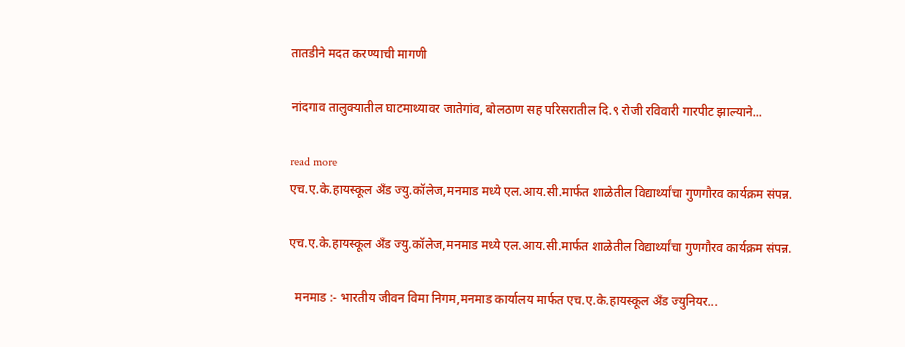तातडीने मदत करण्याची मागणी

नांदगाव तालुक्यातील घाटमाथ्यावर जातेगांव, बोलठाण सह परिसरातील दि.९ रोजी रविवारी गारपीट झाल्याने...

read more
एच.ए.के.हायस्कूल अँड ज्यु.कॉलेज,मनमाड मध्ये एल.आय.सी.मार्फत शाळेतील विद्यार्थ्यांचा गुणगौरव कार्यक्रम संपन्न.

एच.ए.के.हायस्कूल अँड ज्यु.कॉलेज,मनमाड मध्ये एल.आय.सी.मार्फत शाळेतील विद्यार्थ्यांचा गुणगौरव कार्यक्रम संपन्न.

  मनमाड :- भारतीय जीवन विमा निगम,मनमाड कार्यालय मार्फत एच.ए.के.हायस्कूल अँड ज्युनियर...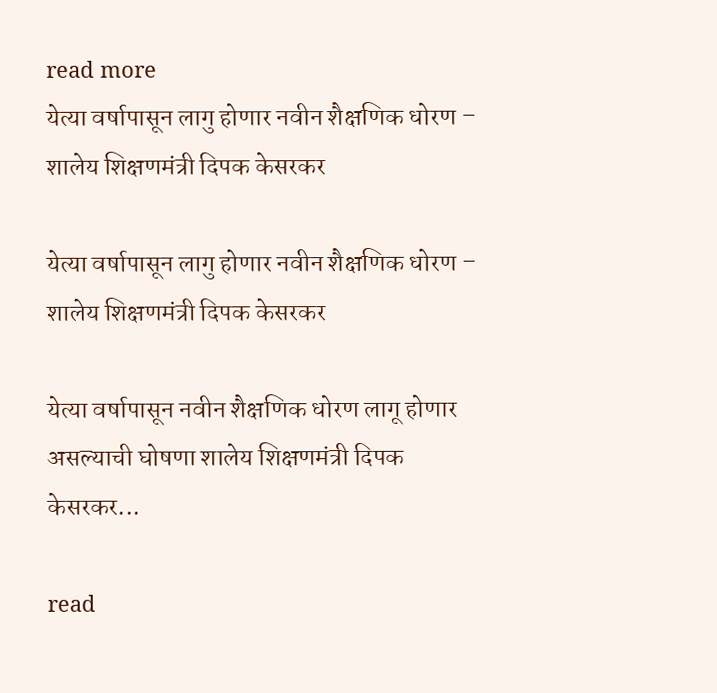read more
येत्या वर्षापासून लागु होणार नवीन शैक्षणिक धोरण – शालेय शिक्षणमंत्री दिपक केसरकर

येत्या वर्षापासून लागु होणार नवीन शैक्षणिक धोरण – शालेय शिक्षणमंत्री दिपक केसरकर

येत्या वर्षापासून नवीन शैक्षणिक धोरण लागू होणार असल्याची घोषणा शालेय शिक्षणमंत्री दिपक केसरकर...

read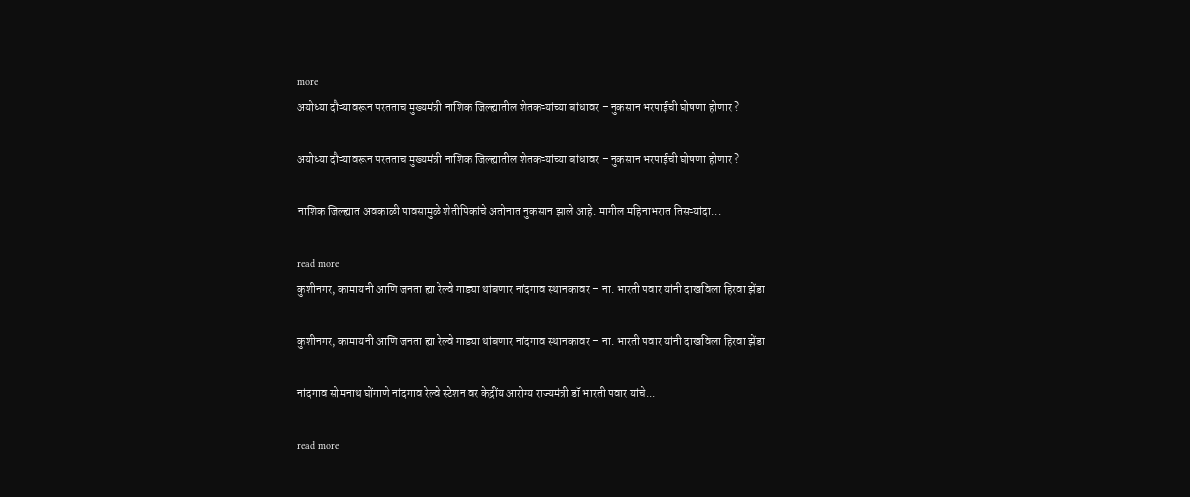more
अयोध्या दौऱ्यावरून परतताच मुख्यमंत्री नाशिक जिल्ह्यातील शेतकऱ्यांच्या बांधावर – नुकसान भरपाईची घोषणा होणार ?

अयोध्या दौऱ्यावरून परतताच मुख्यमंत्री नाशिक जिल्ह्यातील शेतकऱ्यांच्या बांधावर – नुकसान भरपाईची घोषणा होणार ?

नाशिक जिल्ह्यात अवकाळी पावसामुळे शेतीपिकांचे अतोनात नुकसान झाले आहे. मागील महिनाभरात तिसऱ्यांदा...

read more
कुशीनगर, कामायनी आणि जनता ह्या रेल्वे गाड्या थांबणार नांदगाव स्थानकावर – ना. भारती पवार यांनी दाखविला हिरवा झेंडा

कुशीनगर, कामायनी आणि जनता ह्या रेल्वे गाड्या थांबणार नांदगाव स्थानकावर – ना. भारती पवार यांनी दाखविला हिरवा झेंडा

नांदगाव सोमनाथ घोंगाणे नांदगाव रेल्वे स्टेशन वर केद्रींय आरोग्य राज्यमंत्री डॉ भारती पवार यांचे...

read more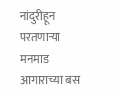नांदुरीहून परतणाऱ्या मनमाड आगाराच्या बस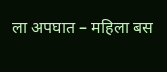ला अपघात – महिला बस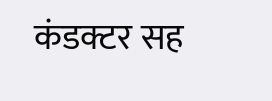कंडक्टर सह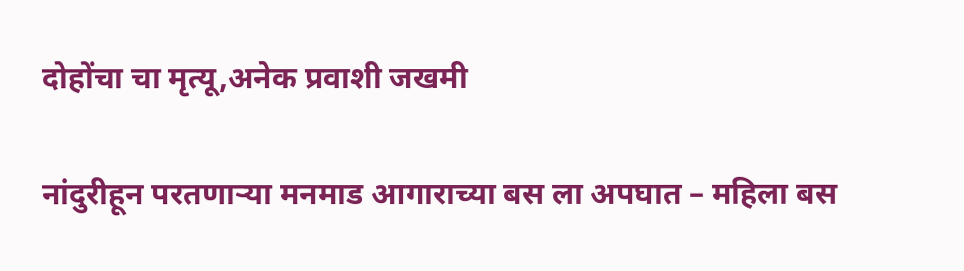दोहोंचा चा मृत्यू,अनेक प्रवाशी जखमी

नांदुरीहून परतणाऱ्या मनमाड आगाराच्या बस ला अपघात – महिला बस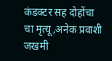कंडक्टर सह दोहोंचा चा मृत्यू,अनेक प्रवाशी जखमी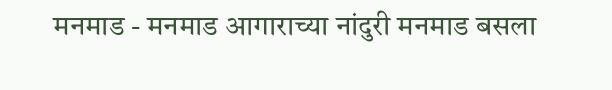मनमाड - मनमाड आगाराच्या नांदुरी मनमाड बसला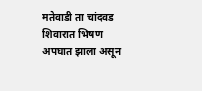मतेवाडी ता चांदवड शिवारात भिषण अपघात झाला असून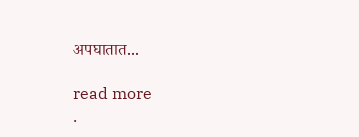अपघातात...

read more
.